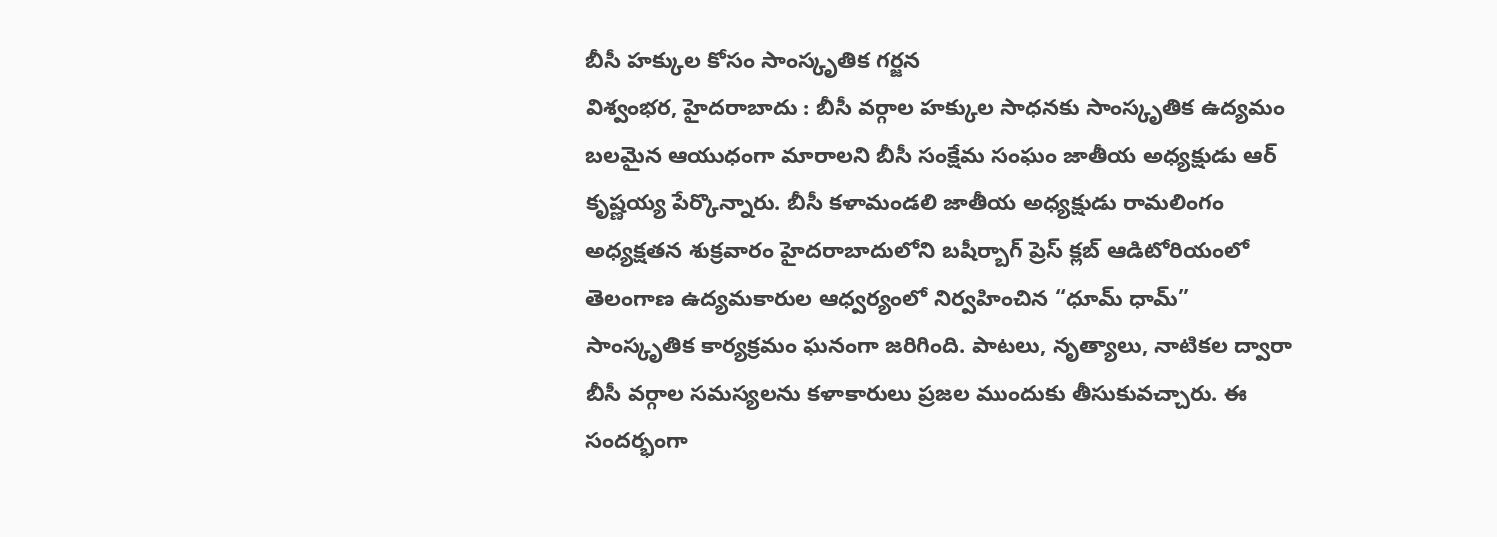బీసీ హక్కుల కోసం సాంస్కృతిక గర్జన
విశ్వంభర, హైదరాబాదు : బీసీ వర్గాల హక్కుల సాధనకు సాంస్కృతిక ఉద్యమం బలమైన ఆయుధంగా మారాలని బీసీ సంక్షేమ సంఘం జాతీయ అధ్యక్షుడు ఆర్ కృష్ణయ్య పేర్కొన్నారు. బీసీ కళామండలి జాతీయ అధ్యక్షుడు రామలింగం అధ్యక్షతన శుక్రవారం హైదరాబాదులోని బషీర్బాగ్ ప్రెస్ క్లబ్ ఆడిటోరియంలో తెలంగాణ ఉద్యమకారుల ఆధ్వర్యంలో నిర్వహించిన “ధూమ్ ధామ్” సాంస్కృతిక కార్యక్రమం ఘనంగా జరిగింది. పాటలు, నృత్యాలు, నాటికల ద్వారా బీసీ వర్గాల సమస్యలను కళాకారులు ప్రజల ముందుకు తీసుకువచ్చారు. ఈ సందర్భంగా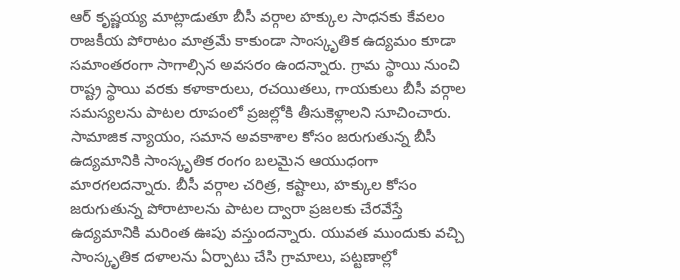ఆర్ కృష్ణయ్య మాట్లాడుతూ బీసీ వర్గాల హక్కుల సాధనకు కేవలం రాజకీయ పోరాటం మాత్రమే కాకుండా సాంస్కృతిక ఉద్యమం కూడా సమాంతరంగా సాగాల్సిన అవసరం ఉందన్నారు. గ్రామ స్థాయి నుంచి రాష్ట్ర స్థాయి వరకు కళాకారులు, రచయితలు, గాయకులు బీసీ వర్గాల సమస్యలను పాటల రూపంలో ప్రజల్లోకి తీసుకెళ్లాలని సూచించారు. సామాజిక న్యాయం, సమాన అవకాశాల కోసం జరుగుతున్న బీసీ ఉద్యమానికి సాంస్కృతిక రంగం బలమైన ఆయుధంగా మారగలదన్నారు. బీసీ వర్గాల చరిత్ర, కష్టాలు, హక్కుల కోసం జరుగుతున్న పోరాటాలను పాటల ద్వారా ప్రజలకు చేరవేస్తే ఉద్యమానికి మరింత ఊపు వస్తుందన్నారు. యువత ముందుకు వచ్చి సాంస్కృతిక దళాలను ఏర్పాటు చేసి గ్రామాలు, పట్టణాల్లో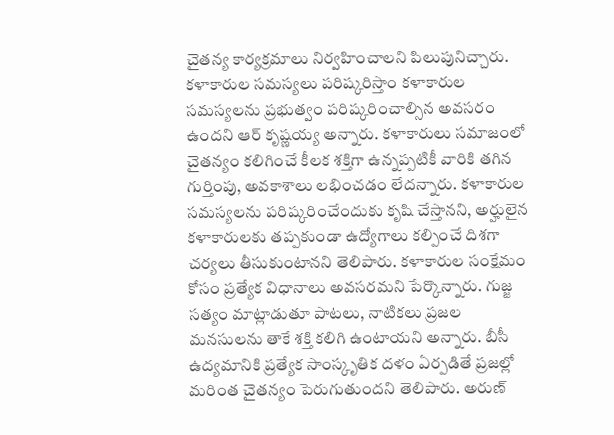చైతన్య కార్యక్రమాలు నిర్వహించాలని పిలుపునిచ్చారు. కళాకారుల సమస్యలు పరిష్కరిస్తాం కళాకారుల సమస్యలను ప్రభుత్వం పరిష్కరించాల్సిన అవసరం ఉందని ఆర్ కృష్ణయ్య అన్నారు. కళాకారులు సమాజంలో చైతన్యం కలిగించే కీలక శక్తిగా ఉన్నప్పటికీ వారికి తగిన గుర్తింపు, అవకాశాలు లభించడం లేదన్నారు. కళాకారుల సమస్యలను పరిష్కరించేందుకు కృషి చేస్తానని, అర్హులైన కళాకారులకు తప్పకుండా ఉద్యోగాలు కల్పించే దిశగా చర్యలు తీసుకుంటానని తెలిపారు. కళాకారుల సంక్షేమం కోసం ప్రత్యేక విధానాలు అవసరమని పేర్కొన్నారు. గుజ్జ సత్యం మాట్లాడుతూ పాటలు, నాటికలు ప్రజల మనసులను తాకే శక్తి కలిగి ఉంటాయని అన్నారు. బీసీ ఉద్యమానికి ప్రత్యేక సాంస్కృతిక దళం ఏర్పడితే ప్రజల్లో మరింత చైతన్యం పెరుగుతుందని తెలిపారు. అరుణ్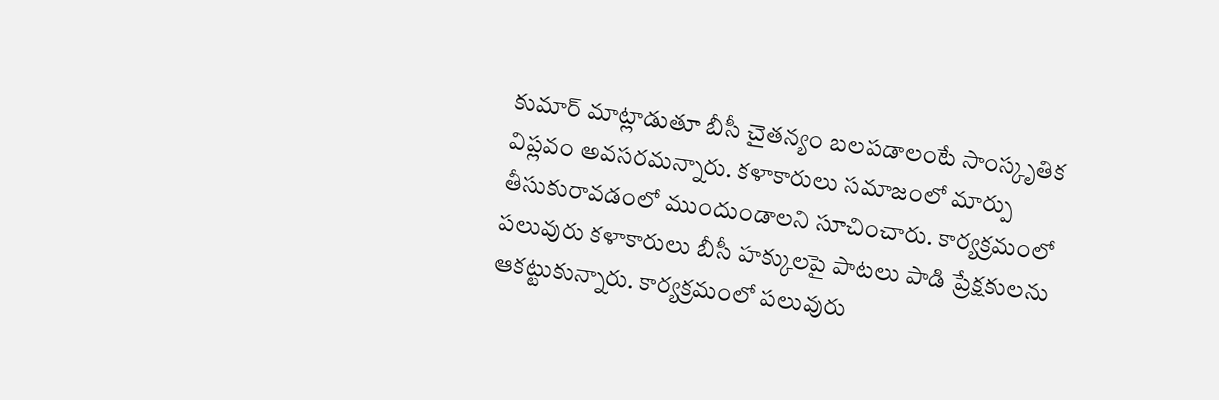కుమార్ మాట్లాడుతూ బీసీ చైతన్యం బలపడాలంటే సాంస్కృతిక విప్లవం అవసరమన్నారు. కళాకారులు సమాజంలో మార్పు తీసుకురావడంలో ముందుండాలని సూచించారు. కార్యక్రమంలో పలువురు కళాకారులు బీసీ హక్కులపై పాటలు పాడి ప్రేక్షకులను ఆకట్టుకున్నారు. కార్యక్రమంలో పలువురు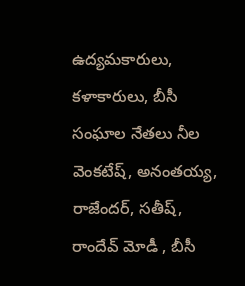ఉద్యమకారులు, కళాకారులు, బీసీ సంఘాల నేతలు నీల వెంకటేష్, అనంతయ్య, రాజేందర్, సతీష్, రాందేవ్ మోడీ , బీసీ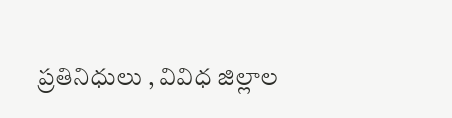ప్రతినిధులు , వివిధ జిల్లాల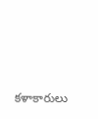కళాకారులు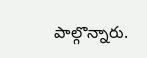పాల్గొన్నారు.